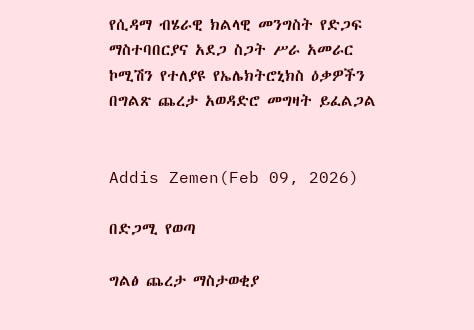የሲዳማ ብሄራዊ ክልላዊ መንግስት የድጋፍ ማስተባበርያና አደጋ ስጋት ሥራ አመራር ኮሚሽን የተለያዩ የኤሌክትሮኒክስ ዕቃዎችን በግልጽ ጨረታ አወዳድሮ መግዛት ይፈልጋል


Addis Zemen(Feb 09, 2026)

በድጋሚ የወጣ

ግልፅ ጨረታ ማስታወቂያ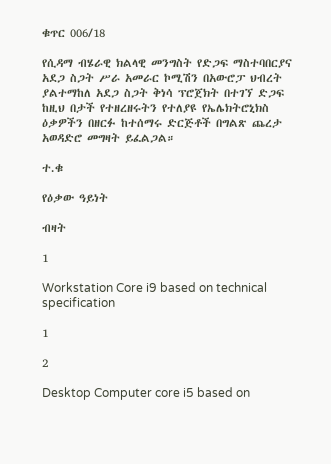ቁጥር 006/18

የሲዳማ ብሄራዊ ክልላዊ መንግስት የድጋፍ ማስተባበርያና አደጋ ስጋት ሥራ አመራር ኮሚሽን በአውሮፓ ህብረት ያልተማከለ አደጋ ስጋት ቅነሳ ፕሮጀክት በተገኘ ድጋፍ ከዚህ በታች የተዘረዘሩትን የተለያዩ የኤሌክትሮኒክስ ዕቃዎችን በዘርፉ ከተሰማሩ ድርጅቶች በግልጽ ጨረታ አወዳድሮ መግዛት ይፈልጋል።

ተ.ቁ

የዕቃው ዓይነት

ብዛት

1

Workstation Core i9 based on technical specification

1

2

Desktop Computer core i5 based on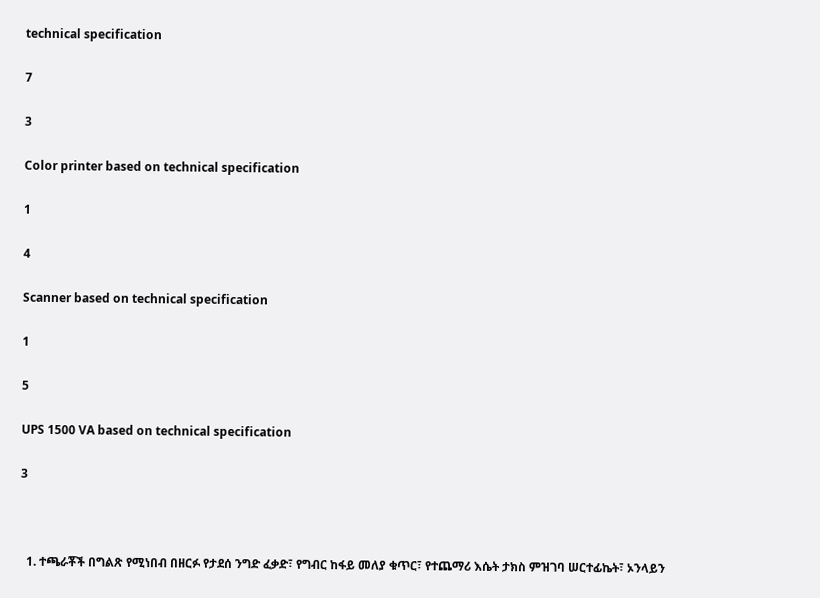technical specification

7

3

Color printer based on technical specification

1

4

Scanner based on technical specification

1

5

UPS 1500 VA based on technical specification

3



  1. ተጫራቾች በግልጽ የሚነበብ በዘርፉ የታደሰ ንግድ ፈቃድ፣ የግብር ከፋይ መለያ ቁጥር፣ የተጨማሪ እሴት ታክስ ምዝገባ ሠርተፊኬት፣ ኦንላይን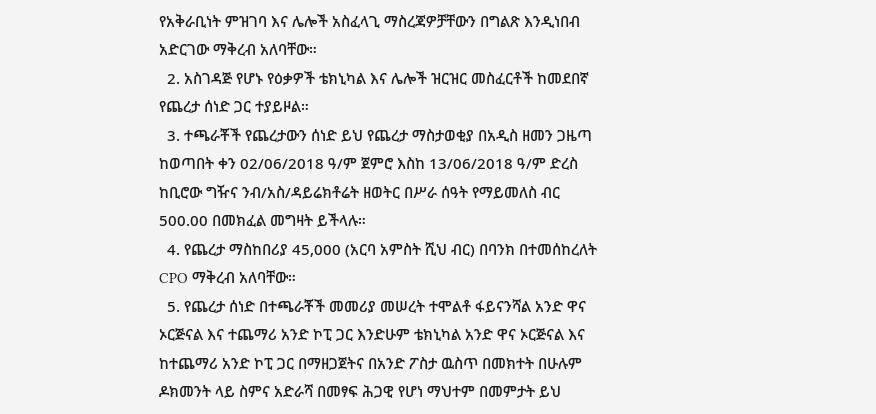የአቅራቢነት ምዝገባ እና ሌሎች አስፈላጊ ማስረጃዎቻቸውን በግልጽ እንዲነበብ አድርገው ማቅረብ አለባቸው።
  2. አስገዳጅ የሆኑ የዕቃዎች ቴክኒካል እና ሌሎች ዝርዝር መስፈርቶች ከመደበኛ የጨረታ ሰነድ ጋር ተያይዞል።
  3. ተጫራቾች የጨረታውን ሰነድ ይህ የጨረታ ማስታወቂያ በአዲስ ዘመን ጋዜጣ ከወጣበት ቀን 02/06/2018 ዓ/ም ጀምሮ እስከ 13/06/2018 ዓ/ም ድረስ ከቢሮው ግዥና ንብ/አስ/ዳይሬክቶሬት ዘወትር በሥራ ሰዓት የማይመለስ ብር 500.00 በመክፈል መግዛት ይችላሉ።
  4. የጨረታ ማስከበሪያ 45,000 (አርባ አምስት ሺህ ብር) በባንክ በተመሰከረለት CPO ማቅረብ አለባቸው።
  5. የጨረታ ሰነድ በተጫራቾች መመሪያ መሠረት ተሞልቶ ፋይናንሻል አንድ ዋና ኦርጅናል እና ተጨማሪ አንድ ኮፒ ጋር እንድሁም ቴክኒካል አንድ ዋና ኦርጅናል እና ከተጨማሪ አንድ ኮፒ ጋር በማዘጋጀትና በአንድ ፖስታ ዉስጥ በመክተት በሁሉም ዶክመንት ላይ ስምና አድራሻ በመፃፍ ሕጋዊ የሆነ ማህተም በመምታት ይህ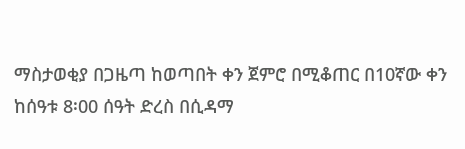ማስታወቂያ በጋዜጣ ከወጣበት ቀን ጀምሮ በሚቆጠር በ10ኛው ቀን ከሰዓቱ 8፡00 ሰዓት ድረስ በሲዳማ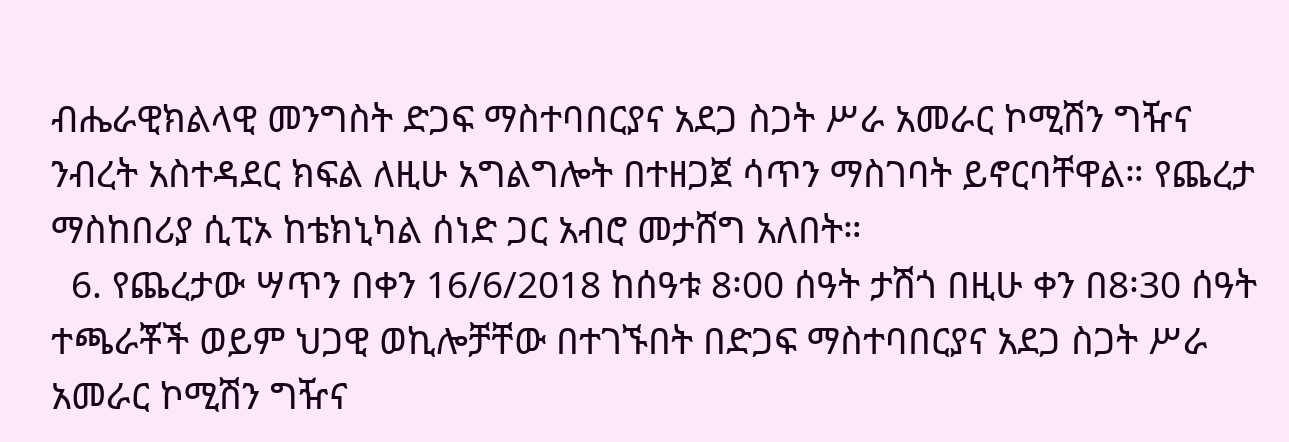ብሔራዊክልላዊ መንግስት ድጋፍ ማስተባበርያና አደጋ ስጋት ሥራ አመራር ኮሚሽን ግዥና ንብረት አስተዳደር ክፍል ለዚሁ አግልግሎት በተዘጋጀ ሳጥን ማስገባት ይኖርባቸዋል። የጨረታ ማስከበሪያ ሲፒኦ ከቴክኒካል ሰነድ ጋር አብሮ መታሸግ አለበት።
  6. የጨረታው ሣጥን በቀን 16/6/2018 ከሰዓቱ 8፡00 ሰዓት ታሽጎ በዚሁ ቀን በ8፡30 ሰዓት ተጫራቾች ወይም ህጋዊ ወኪሎቻቸው በተገኙበት በድጋፍ ማስተባበርያና አደጋ ስጋት ሥራ አመራር ኮሚሽን ግዥና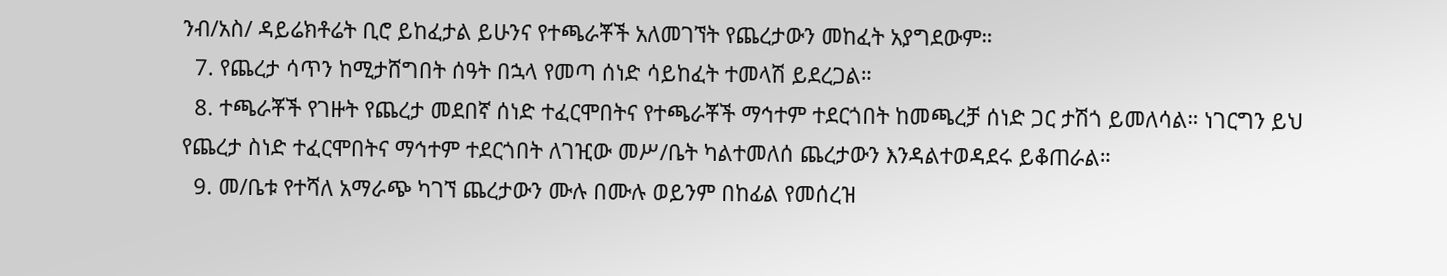ንብ/አስ/ ዳይሬክቶሬት ቢሮ ይከፈታል ይሁንና የተጫራቾች አለመገኘት የጨረታውን መከፈት አያግደውም።
  7. የጨረታ ሳጥን ከሚታሸግበት ሰዓት በኋላ የመጣ ሰነድ ሳይከፈት ተመላሽ ይደረጋል።
  8. ተጫራቾች የገዙት የጨረታ መደበኛ ሰነድ ተፈርሞበትና የተጫራቾች ማኅተም ተደርጎበት ከመጫረቻ ሰነድ ጋር ታሽጎ ይመለሳል። ነገርግን ይህ የጨረታ ስነድ ተፈርሞበትና ማኅተም ተደርጎበት ለገዢው መሥ/ቤት ካልተመለሰ ጨረታውን እንዳልተወዳደሩ ይቆጠራል።
  9. መ/ቤቱ የተሻለ አማራጭ ካገኘ ጨረታውን ሙሉ በሙሉ ወይንም በከፊል የመሰረዝ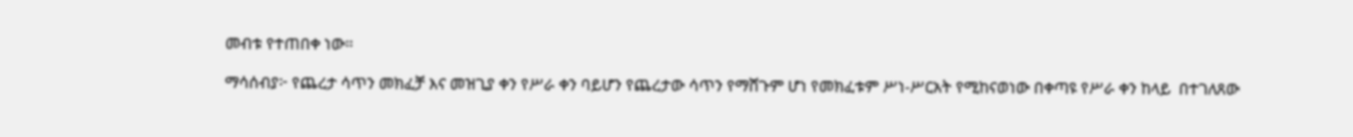መብቱ የተጠበቀ ነው።

ማሳሰብያ፦ የጨረታ ሳጥን መክፈቻ እና መዝጊያ ቀን የሥራ ቀን ባይሆን የጨረታው ሳጥን የማሸጉም ሆነ የመክፈቱም ሥነ-ሥርአት የሚከናወነው በቀጣዩ የሥራ ቀን ከላይ  በተገለጸው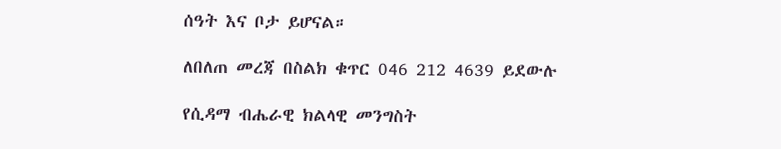ሰዓት እና ቦታ ይሆናል።

ለበለጠ መረጃ በስልክ ቁጥር 046 212 4639 ይደውሉ

የሲዳማ ብሔራዊ ክልላዊ መንግስት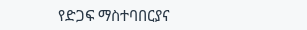የድጋፍ ማስተባበርያና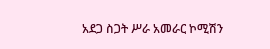አደጋ ስጋት ሥራ አመራር ኮሚሽን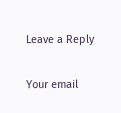Leave a Reply

Your email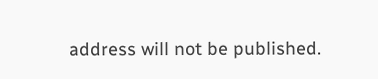address will not be published.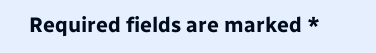Required fields are marked *